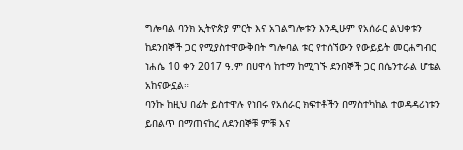ግሎባል ባንክ ኢትዮጵያ ምርት እና አገልግሎቱን እንዲሁም የአሰራር ልህቀቱን ከደንበኞች ጋር የሚያስተዋውቅበት ግሎባል ቱር የተሰኘውን የውይይት መርሐግብር ነሐሴ 10 ቀን 2017 ዓ.ም በሀዋሳ ከተማ ከሚገኙ ደንበኞች ጋር በሴንተራል ሆቴል አከናውኗል።
ባንኩ ከዚህ በፊት ይስተዋሉ የነበሩ የአሰራር ክፍተቶችን በማስተካከል ተወዳዳሪነቱን ይበልጥ በማጠናከረ ለደንበኞቹ ምቹ እና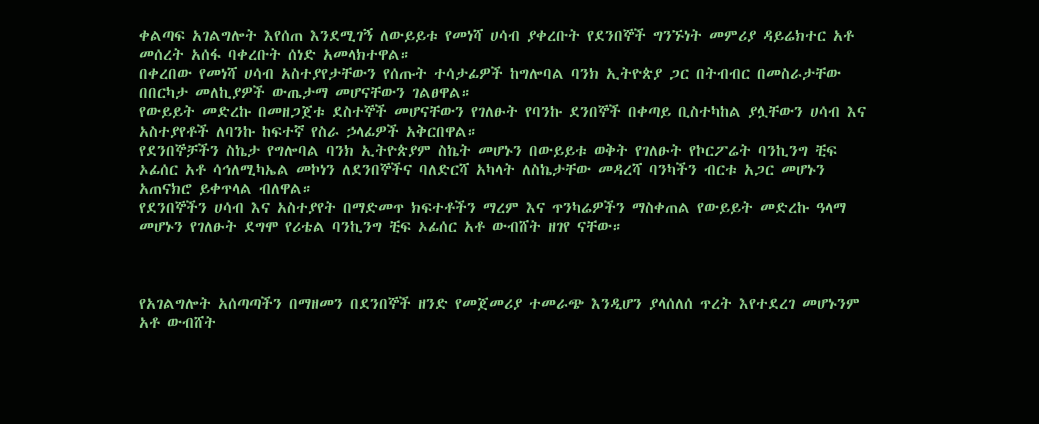ቀልጣፍ አገልግሎት እየሰጠ እንደሚገኝ ለውይይቱ የመነሻ ሀሳብ ያቀረቡት የደንበኞች ግንኙነት መምሪያ ዳይሬክተር አቶ መሰረት አሰፋ ባቀረቡት ሰነድ አመላክተዋል።
በቀረበው የመነሻ ሀሳብ አስተያየታቸውን የሰጡት ተሳታፊዎች ከግሎባል ባንክ ኢትዮጵያ ጋር በትብብር በመስራታቸው በበርካታ መለኪያዎች ውጤታማ መሆናቸውን ገልፀዋል።
የውይይት መድረኩ በመዘጋጀቱ ደስተኞች መሆናቸውን የገለፁት የባንኩ ደንበኞች በቀጣይ ቢስተካከል ያሏቸውን ሀሳብ እና አስተያየቶች ለባንኩ ከፍተኛ የስራ ኃላፊዎች አቅርበዋል።
የደንበኞቻችን ስኬታ የግሎባል ባንክ ኢትዮጵያም ስኬት መሆኑን በውይይቱ ወቅት የገለፁት የኮርፖሬት ባንኪንግ ቺፍ ኦፊሰር አቶ ሳኅለሚካኤል መኮነን ለደንበኞችና ባለድርሻ አካላት ለስኬታቸው መዳረሻ ባንካችን ብርቱ አጋር መሆኑን አጠናክሮ ይቀጥላል ብለዋል።
የደንበኞችን ሀሳብ እና አስተያየት በማድመጥ ክፍተቶችን ማረም እና ጥንካሬዎችን ማስቀጠል የውይይት መድረኩ ዓላማ መሆኑን የገለፁት ደግሞ የሪቴል ባንኪንግ ቺፍ ኦፊሰር አቶ ውብሸት ዘገየ ናቸው።



የአገልግሎት አሰጣጣችን በማዘመን በደንበኞች ዘንድ የመጀመሪያ ተመራጭ እንዲሆን ያላሰለሰ ጥረት እየተደረገ መሆኑንም አቶ ውብሸት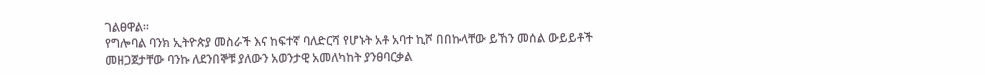ገልፀዋል።
የግሎባል ባንክ ኢትዮጵያ መስራች እና ከፍተኛ ባለድርሻ የሆኑት አቶ አባተ ኪሾ በበኩላቸው ይኸን መሰል ውይይቶች መዘጋጀታቸው ባንኩ ለደንበኞቹ ያለውን አወንታዊ አመለካከት ያንፀባርቃል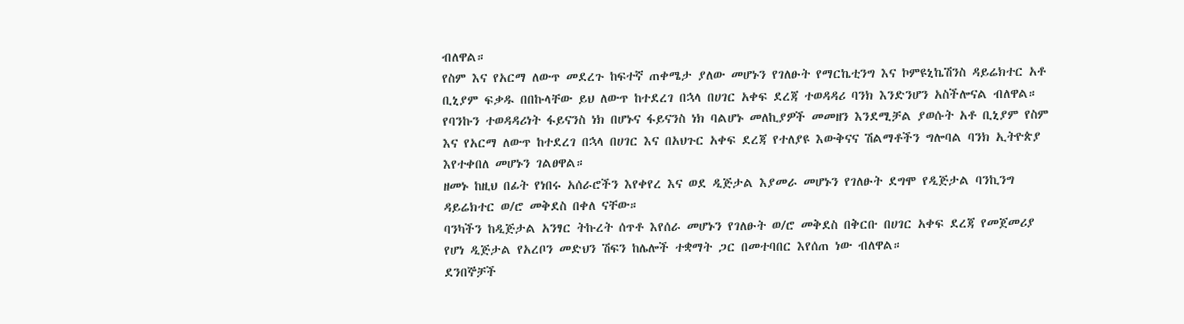ብለዋል።
የስም እና የአርማ ለውጥ መደረጉ ከፍተኛ ጠቀሜታ ያለው መሆኑን የገለፁት የማርኬቲንግ እና ኮምዩኒኬሽንስ ዳይሬክተር አቶ ቢኒያም ፍቃዱ በበኩላቸው ይህ ለውጥ ከተደረገ በኋላ በሀገር አቀፍ ደረጃ ተወዳዳሪ ባንክ እንድንሆን አስችሎናል ብለዋል።
የባንኩን ተወዳዳሪነት ፋይናንስ ነክ በሆኑና ፋይናንስ ነክ ባልሆኑ መለኪያዎች መመዘን እንደሚቻል ያወሱት አቶ ቢኒያም የስም እና የአርማ ለውጥ ከተደረገ በኋላ በሀገር እና በአህጉር አቀፍ ደረጃ የተለያዩ እውቅናና ሽልማቶችን ግሎባል ባንክ ኢትዮጵያ እየተቀበለ መሆኑን ገልፀዋል።
ዘመኑ ከዚህ በፊት የነበሩ አሰራሮችን እየቀየረ እና ወደ ዲጅታል እያመራ መሆኑን የገለፁት ደግሞ የዲጅታል ባንኪንግ ዳይሬክተር ወ/ሮ መቅደስ በቀለ ናቸው።
ባንካችን ከዲጅታል አንፃር ትኩረት ሰጥቶ እየሰራ መሆኑን የገለፁት ወ/ሮ መቅደስ በቅርቡ በሀገር አቀፍ ደረጃ የመጀመሪያ የሆነ ዲጅታል የአረቦን መድህን ሽፍን ከሌሎች ተቋማት ጋር በመተባበር እየሰጠ ነው ብለዋል።
ደንበኞቻች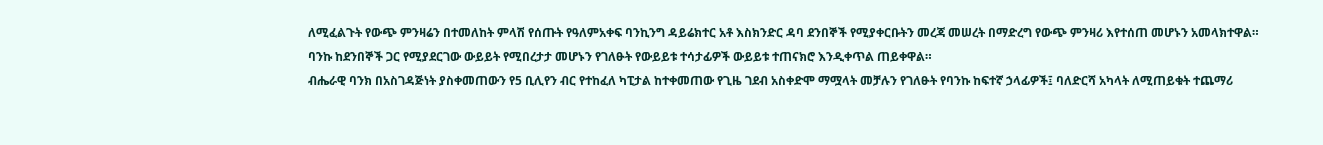ለሚፈልጉት የውጭ ምንዛሬን በተመለከት ምላሽ የሰጡት የዓለምአቀፍ ባንኪንግ ዳይሬክተር አቶ እስክንድር ዳባ ደንበኞች የሚያቀርቡትን መረጃ መሠረት በማድረግ የውጭ ምንዛሪ እየተሰጠ መሆኑን አመላክተዋል።
ባንኩ ከደንበኞች ጋር የሚያደርገው ውይይት የሚበረታታ መሆኑን የገለፁት የውይይቱ ተሳታፊዎች ውይይቱ ተጠናክሮ እንዲቀጥል ጠይቀዋል።
ብሔራዊ ባንክ በአስገዳጅነት ያስቀመጠውን የ5 ቢሊየን ብር የተከፈለ ካፒታል ከተቀመጠው የጊዜ ገደብ አስቀድሞ ማሟላት መቻሉን የገለፁት የባንኩ ከፍተኛ ኃላፊዎች፤ ባለድርሻ አካላት ለሚጠይቁት ተጨማሪ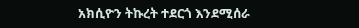አክሲዮን ትኩረት ተደርጎ እንደሚሰራ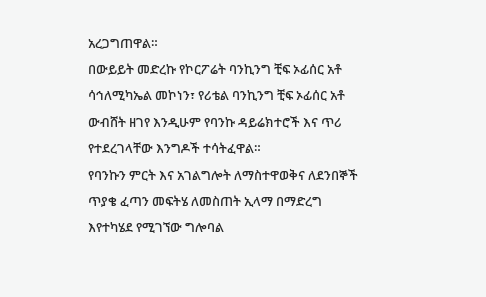አረጋግጠዋል።
በውይይት መድረኩ የኮርፖሬት ባንኪንግ ቺፍ ኦፊሰር አቶ ሳኅለሚካኤል መኮነን፣ የሪቴል ባንኪንግ ቺፍ ኦፊሰር አቶ ውብሸት ዘገየ እንዲሁም የባንኩ ዳይሬክተሮች እና ጥሪ የተደረገላቸው እንግዶች ተሳትፈዋል።
የባንኩን ምርት እና አገልግሎት ለማስተዋወቅና ለደንበኞች ጥያቄ ፈጣን መፍትሄ ለመስጠት ኢላማ በማድረግ እየተካሄደ የሚገኘው ግሎባል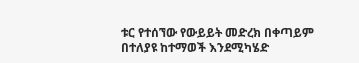ቱር የተሰኘው የውይይት መድረክ በቀጣይም በተለያዩ ከተማወች እንደሚካሄድ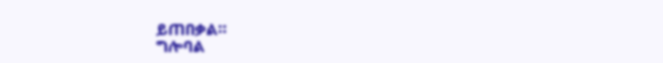ይጠበቃል።
ግሎባል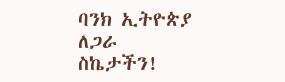ባንክ ኢትዮጵያ
ለጋራ ስኬታችን!